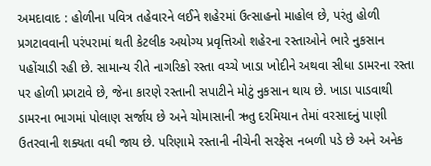અમદાવાદ : હોળીના પવિત્ર તહેવારને લઈને શહેરમાં ઉત્સાહનો માહોલ છે, પરંતુ હોળી પ્રગટાવવાની પરંપરામાં થતી કેટલીક અયોગ્ય પ્રવૃત્તિઓ શહેરના રસ્તાઓને ભારે નુકસાન પહોંચાડી રહી છે. સામાન્ય રીતે નાગરિકો રસ્તા વચ્ચે ખાડા ખોદીને અથવા સીધા ડામરના રસ્તા પર હોળી પ્રગટાવે છે, જેના કારણે રસ્તાની સપાટીને મોટું નુકસાન થાય છે. ખાડા પાડવાથી ડામરના ભાગમાં પોલાણ સર્જાય છે અને ચોમાસાની ઋતુ દરમિયાન તેમાં વરસાદનું પાણી ઉતરવાની શક્યતા વધી જાય છે. પરિણામે રસ્તાની નીચેની સરફેસ નબળી પડે છે અને અનેક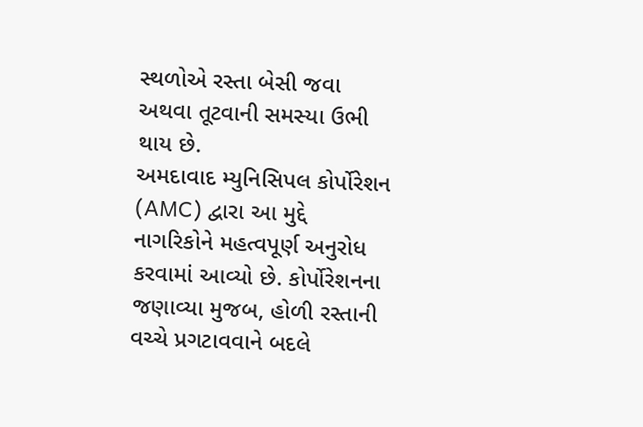સ્થળોએ રસ્તા બેસી જવા અથવા તૂટવાની સમસ્યા ઉભી થાય છે.
અમદાવાદ મ્યુનિસિપલ કોર્પોરેશન (AMC) દ્વારા આ મુદ્દે નાગરિકોને મહત્વપૂર્ણ અનુરોધ કરવામાં આવ્યો છે. કોર્પોરેશનના જણાવ્યા મુજબ, હોળી રસ્તાની વચ્ચે પ્રગટાવવાને બદલે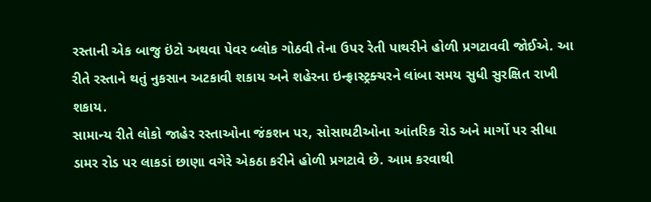રસ્તાની એક બાજુ ઇંટો અથવા પેવર બ્લોક ગોઠવી તેના ઉપર રેતી પાથરીને હોળી પ્રગટાવવી જોઈએ. આ રીતે રસ્તાને થતું નુકસાન અટકાવી શકાય અને શહેરના ઇન્ફ્રાસ્ટ્રક્ચરને લાંબા સમય સુધી સુરક્ષિત રાખી શકાય.
સામાન્ય રીતે લોકો જાહેર રસ્તાઓના જંકશન પર, સોસાયટીઓના આંતરિક રોડ અને માર્ગો પર સીધા ડામર રોડ પર લાકડાં છાણા વગેરે એકઠા કરીને હોળી પ્રગટાવે છે. આમ કરવાથી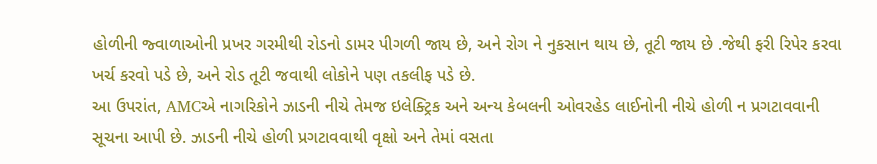હોળીની જ્વાળાઓની પ્રખર ગરમીથી રોડનો ડામર પીગળી જાય છે, અને રોગ ને નુકસાન થાય છે, તૂટી જાય છે .જેથી ફરી રિપેર કરવા ખર્ચ કરવો પડે છે, અને રોડ તૂટી જવાથી લોકોને પણ તકલીફ પડે છે.
આ ઉપરાંત, AMCએ નાગરિકોને ઝાડની નીચે તેમજ ઇલેક્ટ્રિક અને અન્ય કેબલની ઓવરહેડ લાઈનોની નીચે હોળી ન પ્રગટાવવાની સૂચના આપી છે. ઝાડની નીચે હોળી પ્રગટાવવાથી વૃક્ષો અને તેમાં વસતા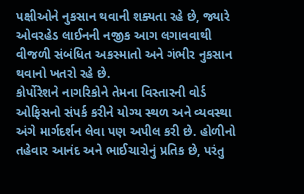પક્ષીઓને નુકસાન થવાની શક્યતા રહે છે, જ્યારે ઓવરહેડ લાઈનની નજીક આગ લગાવવાથી વીજળી સંબંધિત અકસ્માતો અને ગંભીર નુકસાન થવાનો ખતરો રહે છે.
કોર્પોરેશને નાગરિકોને તેમના વિસ્તારની વોર્ડ ઓફિસનો સંપર્ક કરીને યોગ્ય સ્થળ અને વ્યવસ્થા અંગે માર્ગદર્શન લેવા પણ અપીલ કરી છે. હોળીનો તહેવાર આનંદ અને ભાઈચારોનું પ્રતિક છે, પરંતુ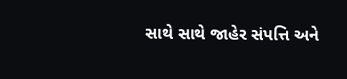સાથે સાથે જાહેર સંપત્તિ અને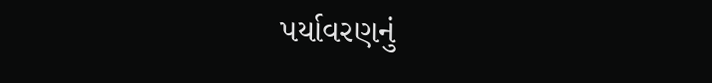પર્યાવરણનું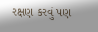રક્ષણ કરવું પણ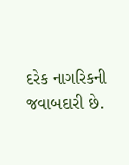દરેક નાગરિકની જવાબદારી છે.